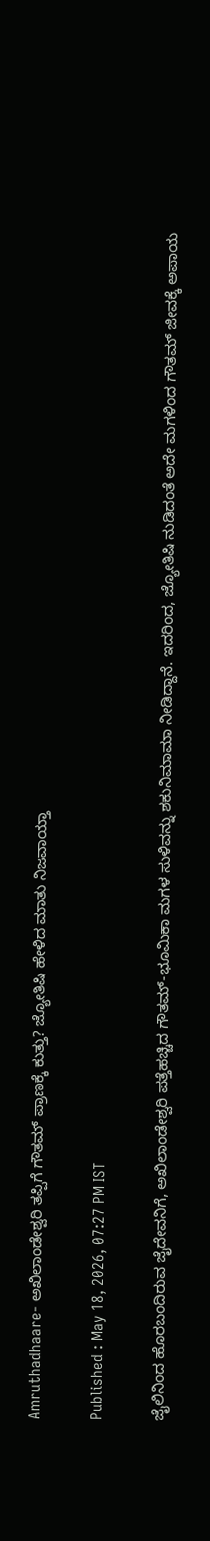Amruthadhaare- ಅಖಿಲಾಂಡೇಶ್ವರಿ ತಪ್ಪಿಗೆ ಗೌತಮ್ ಪ್ರಾಣಕ್ಕೆ ಕುತ್ತು? ಜ್ಯೋತಿಷಿ ಹೇಳಿದ ಮಾತು ನಿಜವಾಯ್ತಾ

Published : May 18, 2026, 07:27 PM IST

ಜೈಲಿನಿಂದ ಹೊರಬಂದಿರುವ ಜೈದೇವನಿಗೆ, ಅಖಿಲಾಂಡೇಶ್ವರಿ ಪತ್ತೆಹಚ್ಚಿದ ಗೌತಮ್-ಭೂಮಿಕಾ ಮಗಳ ಸುಳಿವನ್ನು ಶಕುನಿಮಾಮಾ ನೀಡಿದ್ದಾನೆ. ಇದರಿಂದ, ಜ್ಯೋತಿಷಿ ನುಡಿದಂತೆ ಅದೇ ಮಗಳಿಂದ ಗೌತಮ್ ಜೀವಕ್ಕೆ ಅಪಾಯ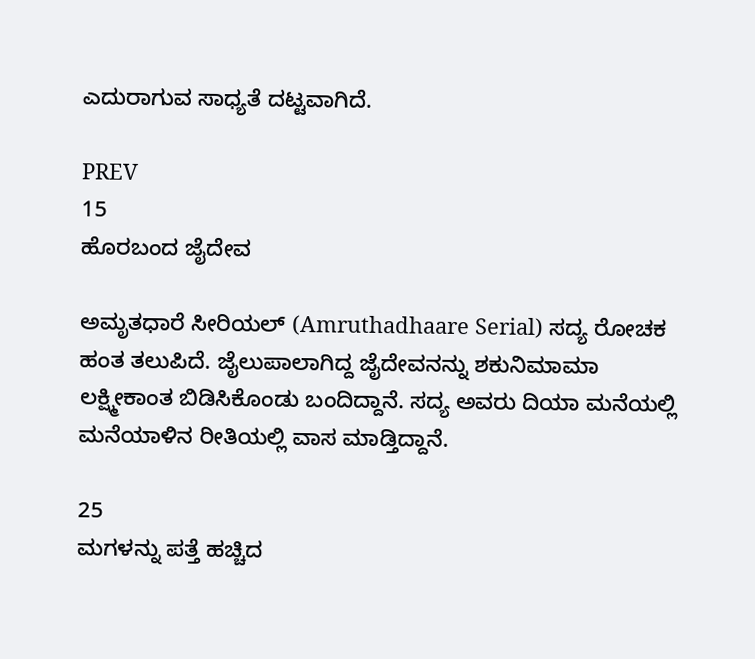ಎದುರಾಗುವ ಸಾಧ್ಯತೆ ದಟ್ಟವಾಗಿದೆ.

PREV
15
ಹೊರಬಂದ ಜೈದೇವ

ಅಮೃತಧಾರೆ ಸೀರಿಯಲ್ (Amruthadhaare Serial) ಸದ್ಯ ರೋಚಕ ಹಂತ ತಲುಪಿದೆ. ಜೈಲುಪಾಲಾಗಿದ್ದ ಜೈದೇವನನ್ನು ಶಕುನಿಮಾಮಾ ಲಕ್ಷ್ಮೀಕಾಂತ ಬಿಡಿಸಿಕೊಂಡು ಬಂದಿದ್ದಾನೆ. ಸದ್ಯ ಅವರು ದಿಯಾ ಮನೆಯಲ್ಲಿ ಮನೆಯಾಳಿನ ರೀತಿಯಲ್ಲಿ ವಾಸ ಮಾಡ್ತಿದ್ದಾನೆ.

25
ಮಗಳನ್ನು ಪತ್ತೆ ಹಚ್ಚಿದ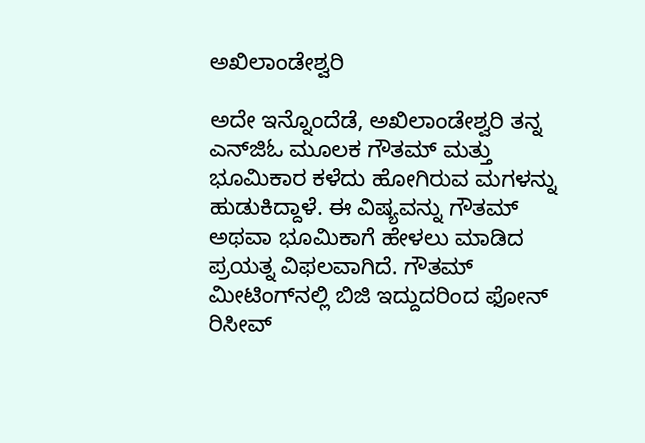ಅಖಿಲಾಂಡೇಶ್ವರಿ

ಅದೇ ಇನ್ನೊಂದೆಡೆ, ಅಖಿಲಾಂಡೇಶ್ವರಿ ತನ್ನ ಎನ್‌ಜಿಓ ಮೂಲಕ ಗೌತಮ್‌ ಮತ್ತು ಭೂಮಿಕಾರ ಕಳೆದು ಹೋಗಿರುವ ಮಗಳನ್ನು ಹುಡುಕಿದ್ದಾಳೆ. ಈ ವಿಷ್ಯವನ್ನು ಗೌತಮ್‌ ಅಥವಾ ಭೂಮಿಕಾಗೆ ಹೇಳಲು ಮಾಡಿದ ಪ್ರಯತ್ನ ವಿಫಲವಾಗಿದೆ. ಗೌತಮ್‌ ಮೀಟಿಂಗ್‌ನಲ್ಲಿ ಬಿಜಿ ಇದ್ದುದರಿಂದ ಫೋನ್‌ ರಿಸೀವ್‌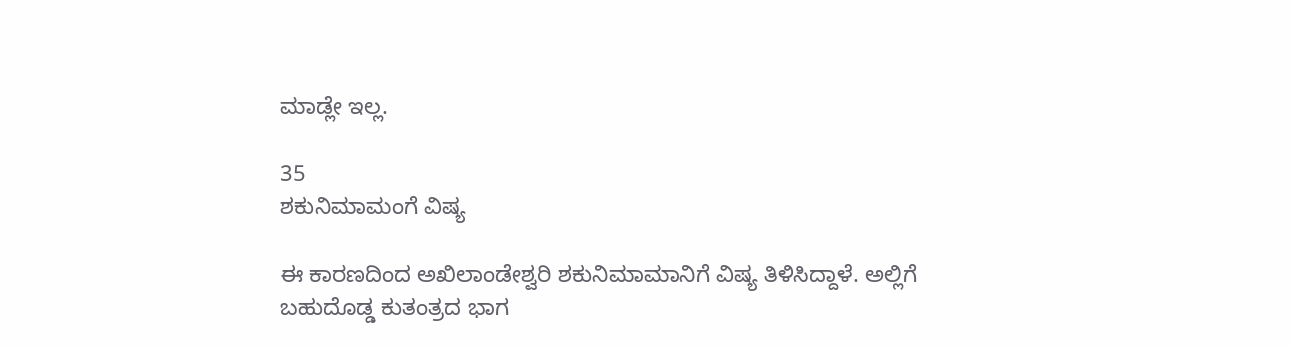ಮಾಡ್ಲೇ ಇಲ್ಲ.

35
ಶಕುನಿಮಾಮಂಗೆ ವಿಷ್ಯ

ಈ ಕಾರಣದಿಂದ ಅಖಿಲಾಂಡೇಶ್ವರಿ ಶಕುನಿಮಾಮಾನಿಗೆ ವಿಷ್ಯ ತಿಳಿಸಿದ್ದಾಳೆ. ಅಲ್ಲಿಗೆ ಬಹುದೊಡ್ಡ ಕುತಂತ್ರದ ಭಾಗ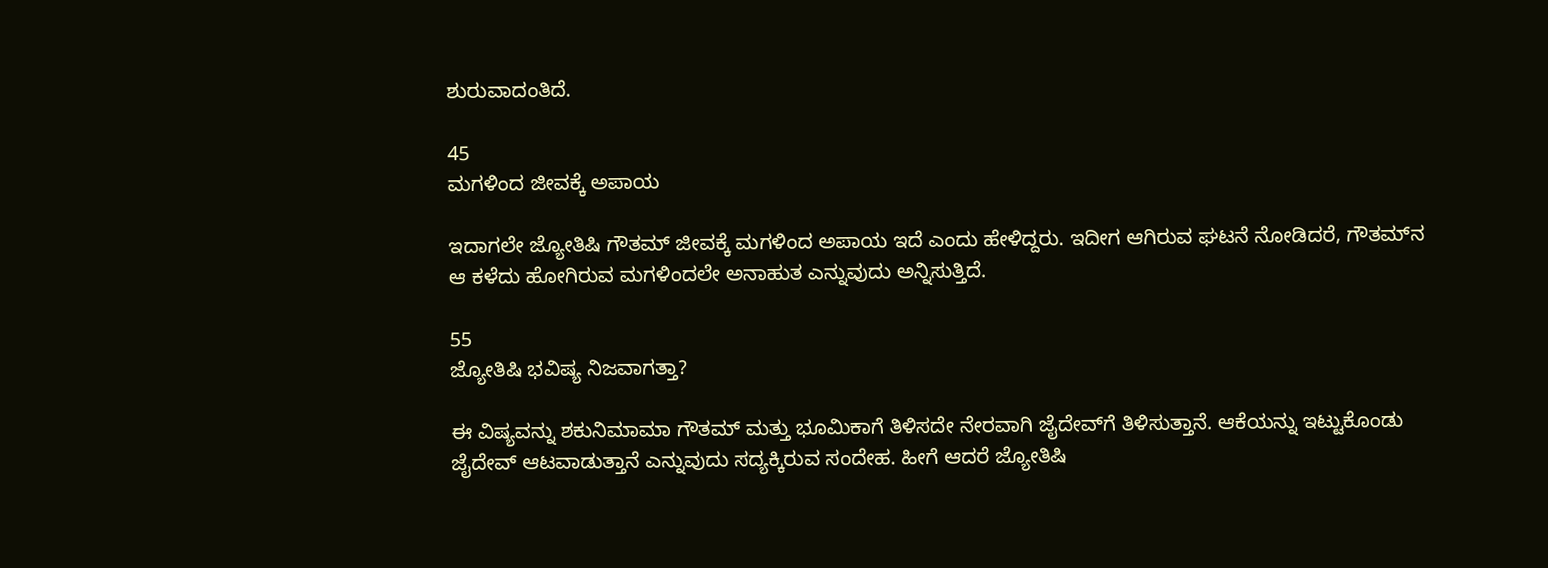ಶುರುವಾದಂತಿದೆ.

45
ಮಗಳಿಂದ ಜೀವಕ್ಕೆ ಅಪಾಯ

ಇದಾಗಲೇ ಜ್ಯೋತಿಷಿ ಗೌತಮ್‌ ಜೀವಕ್ಕೆ ಮಗಳಿಂದ ಅಪಾಯ ಇದೆ ಎಂದು ಹೇಳಿದ್ದರು. ಇದೀಗ ಆಗಿರುವ ಘಟನೆ ನೋಡಿದರೆ, ಗೌತಮ್‌ನ ಆ ಕಳೆದು ಹೋಗಿರುವ ಮಗಳಿಂದಲೇ ಅನಾಹುತ ಎನ್ನುವುದು ಅನ್ನಿಸುತ್ತಿದೆ.

55
ಜ್ಯೋತಿಷಿ ಭವಿಷ್ಯ ನಿಜವಾಗತ್ತಾ?

ಈ ವಿಷ್ಯವನ್ನು ಶಕುನಿಮಾಮಾ ಗೌತಮ್‌ ಮತ್ತು ಭೂಮಿಕಾಗೆ ತಿಳಿಸದೇ ನೇರವಾಗಿ ಜೈದೇವ್‌ಗೆ ತಿಳಿಸುತ್ತಾನೆ. ಆಕೆಯನ್ನು ಇಟ್ಟುಕೊಂಡು ಜೈದೇವ್‌ ಆಟವಾಡುತ್ತಾನೆ ಎನ್ನುವುದು ಸದ್ಯಕ್ಕಿರುವ ಸಂದೇಹ. ಹೀಗೆ ಆದರೆ ಜ್ಯೋತಿಷಿ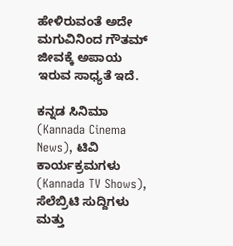ಹೇಳಿರುವಂತೆ ಅದೇ ಮಗುವಿನಿಂದ ಗೌತಮ್‌ ಜೀವಕ್ಕೆ ಅಪಾಯ ಇರುವ ಸಾಧ್ಯತೆ ಇದೆ.

ಕನ್ನಡ ಸಿನಿಮಾ (Kannada Cinema News), ಟಿವಿ ಕಾರ್ಯಕ್ರಮಗಳು (Kannada TV Shows), ಸೆಲೆಬ್ರಿಟಿ ಸುದ್ದಿಗಳು ಮತ್ತು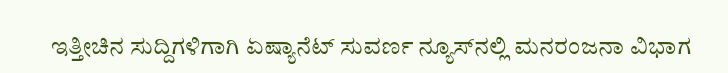ಇತ್ತೀಚಿನ ಸುದ್ದಿಗಳಿಗಾಗಿ ಏಷ್ಯಾನೆಟ್ ಸುವರ್ಣ ನ್ಯೂಸ್‌ನಲ್ಲಿ ಮನರಂಜನಾ ವಿಭಾಗ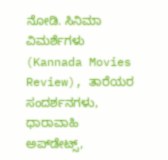ನೋಡಿ. ಸಿನಿಮಾ ವಿಮರ್ಶೆಗಳು (Kannada Movies Review), ತಾರೆಯರ ಸಂದರ್ಶನಗಳು, ಧಾರಾವಾಹಿ ಅಪ್‌ಡೇಟ್ಸ್‌,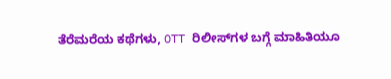ತೆರೆಮರೆಯ ಕಥೆಗಳು, OTT ರಿಲೀಸ್‌ಗಳ ಬಗ್ಗೆ ಮಾಹಿತಿಯೂ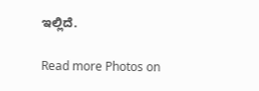ಇಲ್ಲಿದೆ.

Read more Photos on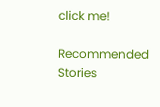click me!

Recommended Stories